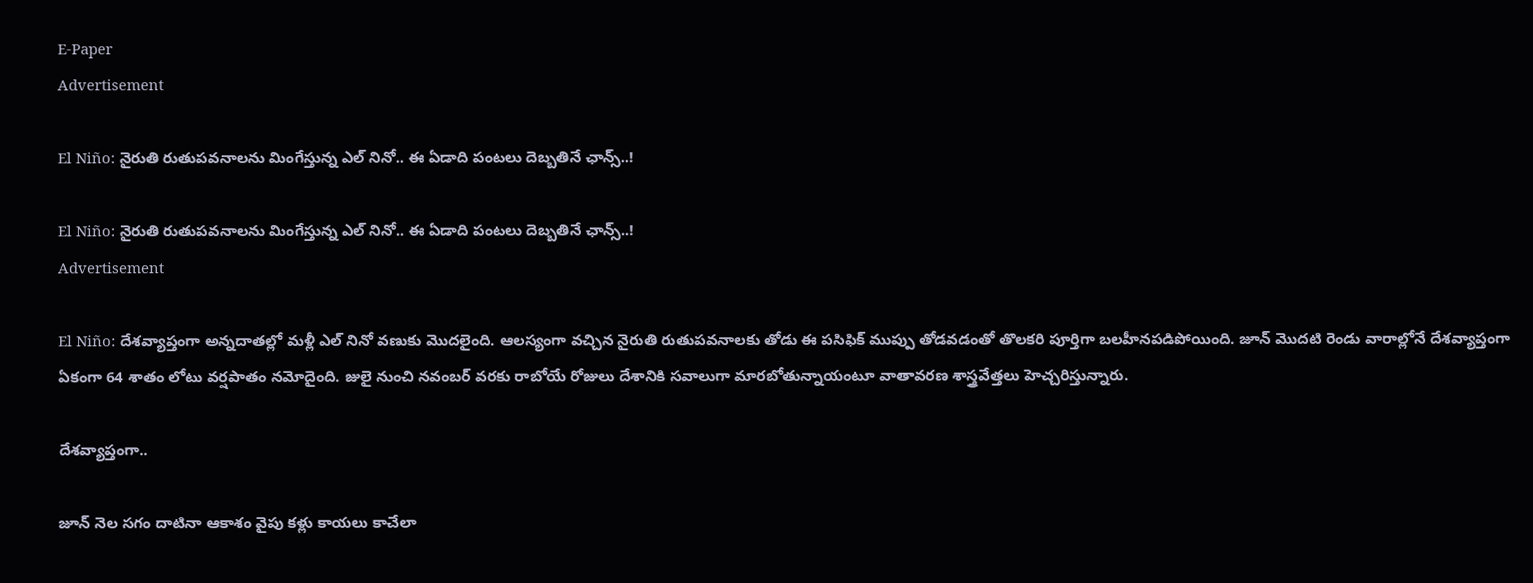E-Paper
Advertisement

El Niño: నైరుతి రుతుపవనాలను మింగేస్తున్న ఎల్ నినో.. ఈ ఏడాది పంటలు దెబ్బతినే ఛాన్స్..!

El Niño: నైరుతి రుతుపవనాలను మింగేస్తున్న ఎల్ నినో.. ఈ ఏడాది పంటలు దెబ్బతినే ఛాన్స్..!
Advertisement

El Niño: దేశవ్యాప్తంగా అన్నదాతల్లో మళ్లీ ఎల్ నినో వణుకు మొదలైంది. ఆలస్యంగా వచ్చిన నైరుతి రుతుపవనాలకు తోడు ఈ పసిఫిక్ ముప్పు తోడవడంతో తొలకరి పూర్తిగా బలహీనపడిపోయింది. జూన్ మొదటి రెండు వారాల్లోనే దేశవ్యాప్తంగా ఏకంగా 64 శాతం లోటు వర్షపాతం నమోదైంది. జులై నుంచి నవంబర్ వరకు రాబోయే రోజులు దేశానికి సవాలుగా మారబోతున్నాయంటూ వాతావరణ శాస్త్రవేత్తలు హెచ్చరిస్తున్నారు.

దేశవ్యాప్తంగా..

జూన్ నెల సగం దాటినా ఆకాశం వైపు కళ్లు కాయలు కాచేలా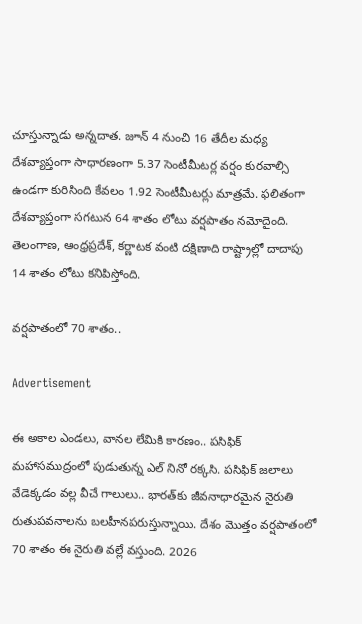చూస్తున్నాడు అన్నదాత. జూన్ 4 నుంచి 16 తేదీల మధ్య దేశవ్యాప్తంగా సాధారణంగా 5.37 సెంటీమీటర్ల వర్షం కురవాల్సి ఉండగా కురిసింది కేవలం 1.92 సెంటీమీటర్లు మాత్రమే. ఫలితంగా దేశవ్యాప్తంగా సగటున 64 శాతం లోటు వర్షపాతం నమోదైంది. తెలంగాణ, ఆంధ్రప్రదేశ్, కర్ణాటక వంటి దక్షిణాది రాష్ట్రాల్లో దాదాపు 14 శాతం లోటు కనిపిస్తోంది.

వర్షపాతంలో 70 శాతం..

Advertisement

ఈ అకాల ఎండలు, వానల లేమికి కారణం.. పసిఫిక్ మహాసముద్రంలో పుడుతున్న ఎల్ నినో రక్కసి. పసిఫిక్ జలాలు వేడెక్కడం వల్ల వీచే గాలులు.. భారత్‌కు జీవనాధారమైన నైరుతి రుతుపవనాలను బలహీనపరుస్తున్నాయి. దేశం మొత్తం వర్షపాతంలో 70 శాతం ఈ నైరుతి వల్లే వస్తుంది. 2026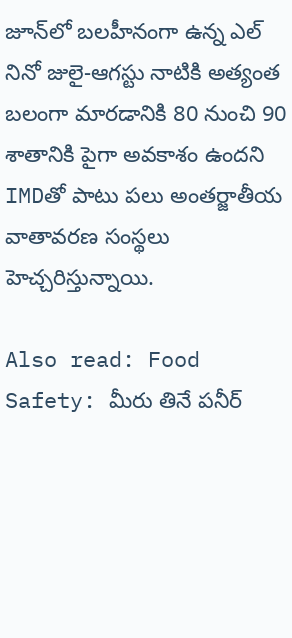జూన్‌లో బలహీనంగా ఉన్న ఎల్ నినో జులై-ఆగస్టు నాటికి అత్యంత బలంగా మారడానికి 80 నుంచి 90 శాతానికి పైగా అవకాశం ఉందని IMDతో పాటు పలు అంతర్జాతీయ వాతావరణ సంస్థలు హెచ్చరిస్తున్నాయి.

Also read: Food Safety: మీరు తినే పనీర్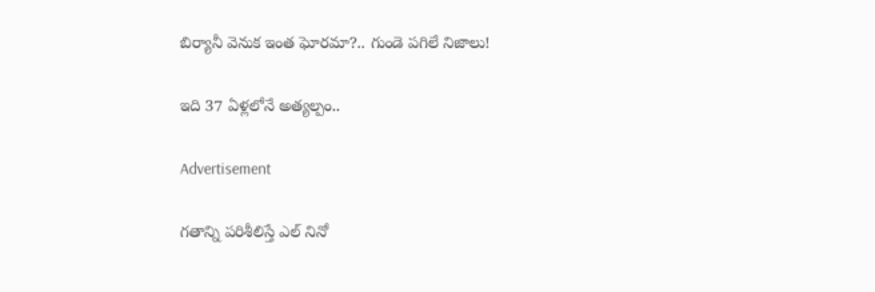బిర్యానీ వెనుక ఇంత ఘోరమా?.. గుండె పగిలే నిజాలు!

ఇది 37 ఏళ్లలోనే అత్యల్పం..

Advertisement

గతాన్ని పరిశీలిస్తే ఎల్ నినో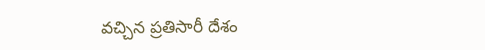వచ్చిన ప్రతిసారీ దేశం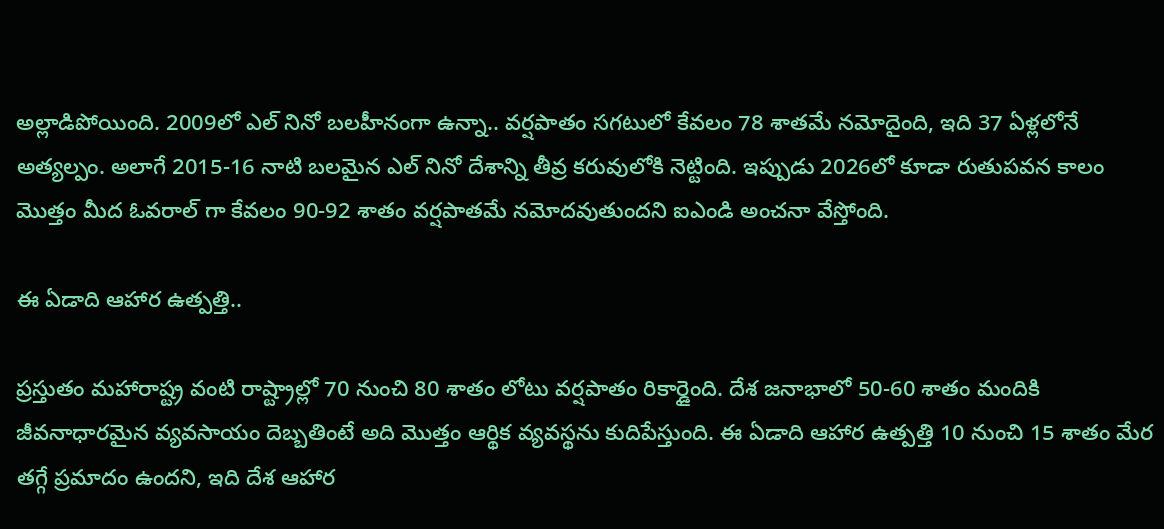అల్లాడిపోయింది. 2009లో ఎల్ నినో బలహీనంగా ఉన్నా.. వర్షపాతం సగటులో కేవలం 78 శాతమే నమోదైంది, ఇది 37 ఏళ్లలోనే అత్యల్పం. అలాగే 2015-16 నాటి బలమైన ఎల్ నినో దేశాన్ని తీవ్ర కరువులోకి నెట్టింది. ఇప్పుడు 2026లో కూడా రుతుపవన కాలం మొత్తం మీద ఓవరాల్ గా కేవలం 90-92 శాతం వర్షపాతమే నమోదవుతుందని ఐఎండి అంచనా వేస్తోంది.

ఈ ఏడాది ఆహార ఉత్పత్తి..

ప్రస్తుతం మహారాష్ట్ర వంటి రాష్ట్రాల్లో 70 నుంచి 80 శాతం లోటు వర్షపాతం రికార్డైంది. దేశ జనాభాలో 50-60 శాతం మందికి జీవనాధారమైన వ్యవసాయం దెబ్బతింటే అది మొత్తం ఆర్థిక వ్యవస్థను కుదిపేస్తుంది. ఈ ఏడాది ఆహార ఉత్పత్తి 10 నుంచి 15 శాతం మేర తగ్గే ప్రమాదం ఉందని, ఇది దేశ ఆహార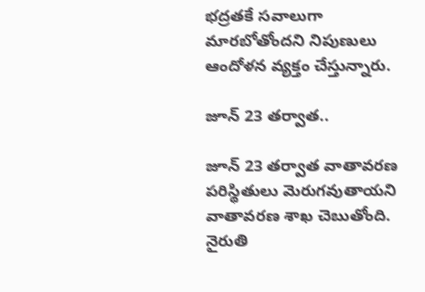భద్రతకే సవాలుగా మారబోతోందని నిపుణులు ఆందోళన వ్యక్తం చేస్తున్నారు.

జూన్ 23 తర్వాత..

జూన్ 23 తర్వాత వాతావరణ పరిస్థితులు మెరుగవుతాయని వాతావరణ శాఖ చెబుతోంది. నైరుతి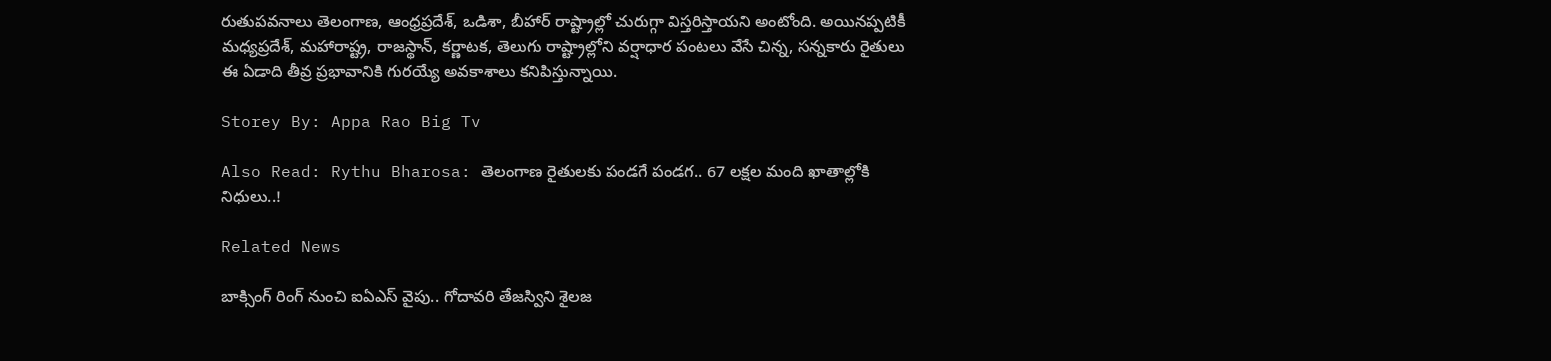రుతుపవనాలు తెలంగాణ, ఆంధ్రప్రదేశ్, ఒడిశా, బీహార్ రాష్ట్రాల్లో చురుగ్గా విస్తరిస్తాయని అంటోంది. అయినప్పటికీ మధ్యప్రదేశ్, మహారాష్ట్ర, రాజస్థాన్, కర్ణాటక, తెలుగు రాష్ట్రాల్లోని వర్షాధార పంటలు వేసే చిన్న, సన్నకారు రైతులు ఈ ఏడాది తీవ్ర ప్రభావానికి గురయ్యే అవకాశాలు కనిపిస్తున్నాయి.

Storey By: Appa Rao Big Tv

Also Read: Rythu Bharosa: తెలంగాణ రైతులకు పండగే పండగ.. 67 లక్షల మంది ఖాతాల్లోకి నిధులు..!

Related News

బాక్సింగ్ రింగ్ నుంచి ఐఏఎస్ వైపు.. గోదావరి తేజస్విని శైలజ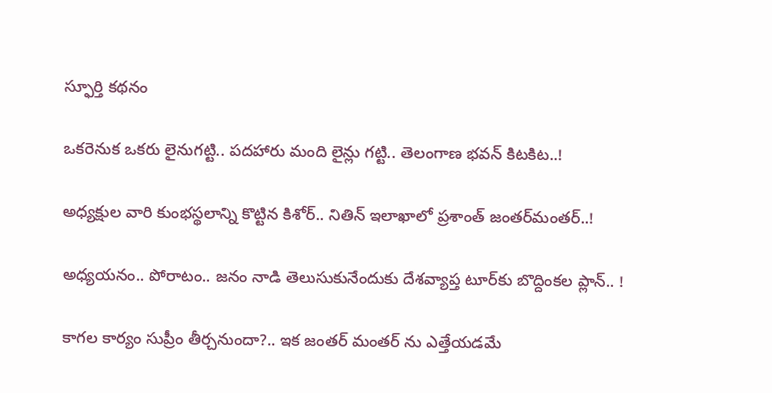స్ఫూర్తి కథనం

ఒక‌రెనుక ఒక‌రు లైనుగ‌ట్టి.. ప‌ద‌హారు మంది లైన్లు గ‌ట్టి.. తెలంగాణ భ‌వ‌న్ కిట‌కిట‌..!

అధ్య‌క్షుల వారి కుంభ‌స్థ‌లాన్ని కొట్టిన కిశోర్‌.. నితిన్ ఇలాఖాలో ప్ర‌శాంత్ జంత‌ర్‌మంత‌ర్‌..!

అధ్య‌య‌నం.. పోరాటం.. జ‌నం నాడి తెలుసుకునేందుకు దేశ‌వ్యాప్త టూర్‌కు బొద్దింక‌ల ప్లాన్‌.. !

కాగ‌ల కార్యం సుప్రీం తీర్చ‌నుందా?.. ఇక జంత‌ర్ మంత‌ర్ ను ఎత్తేయ‌డ‌మే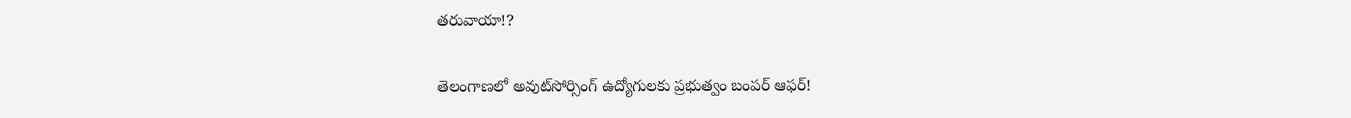త‌రువాయా!?

తెలంగాణలో అవుట్‌సోర్సింగ్ ఉద్యోగులకు ప్రభుత్వం బంపర్ ఆఫర్!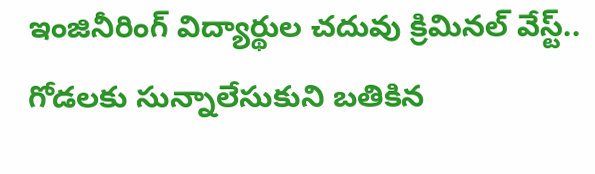ఇంజినీరింగ్ విద్యార్థుల చ‌దువు క్రిమిన‌ల్ వేస్ట్‌.. గోడ‌ల‌కు సున్నాలేసుకుని బ‌తికిన‌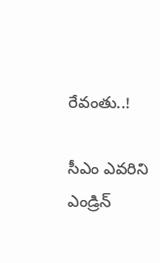రేవంతు..!

సీఎం ఎవ‌రిని ఎండ్రిన్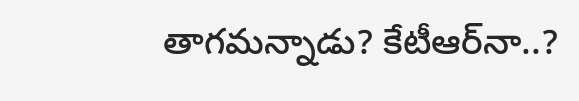తాగ‌మ‌న్నాడు? కేటీఆర్‌నా..?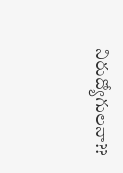నిరుద్యోగుల‌నా??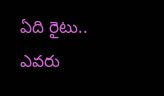ఏది రైటు.. ఎవ‌రు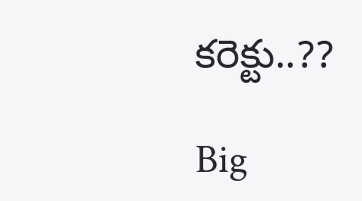కరెక్టు..??

Big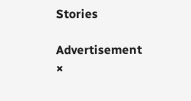Stories

Advertisement
×